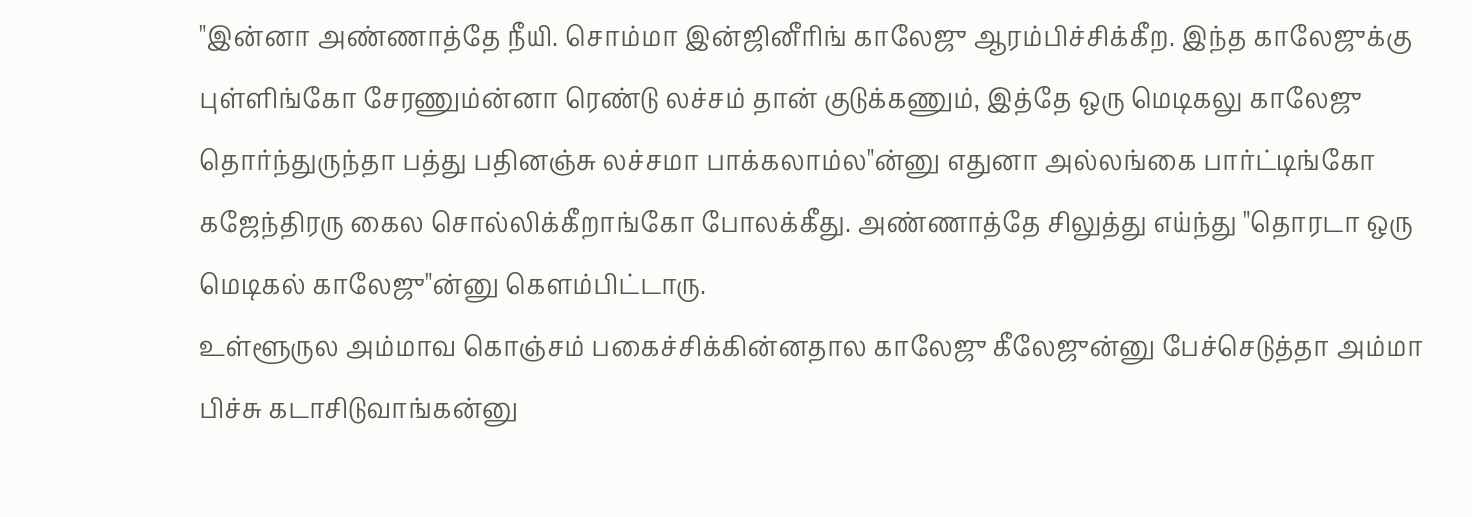"இன்னா அண்ணாத்தே நீயி. சொம்மா இன்ஜினீரிங் காலேஜு ஆரம்பிச்சிக்கீற. இந்த காலேஜுக்கு புள்ளிங்கோ சேரணும்ன்னா ரெண்டு லச்சம் தான் குடுக்கணும், இத்தே ஒரு மெடிகலு காலேஜு தொர்ந்துருந்தா பத்து பதினஞ்சு லச்சமா பாக்கலாம்ல"ன்னு எதுனா அல்லங்கை பார்ட்டிங்கோ கஜேந்திரரு கைல சொல்லிக்கீறாங்கோ போலக்கீது. அண்ணாத்தே சிலுத்து எய்ந்து "தொரடா ஒரு மெடிகல் காலேஜு"ன்னு கெளம்பிட்டாரு.
உள்ளூருல அம்மாவ கொஞ்சம் பகைச்சிக்கின்னதால காலேஜு கீலேஜுன்னு பேச்செடுத்தா அம்மா பிச்சு கடாசிடுவாங்கன்னு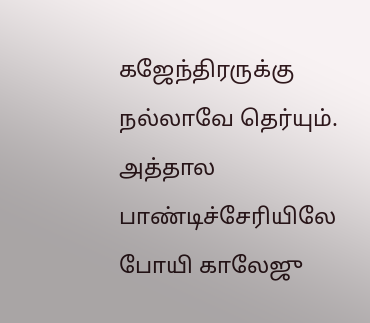கஜேந்திரருக்கு நல்லாவே தெர்யும். அத்தால பாண்டிச்சேரியிலே போயி காலேஜு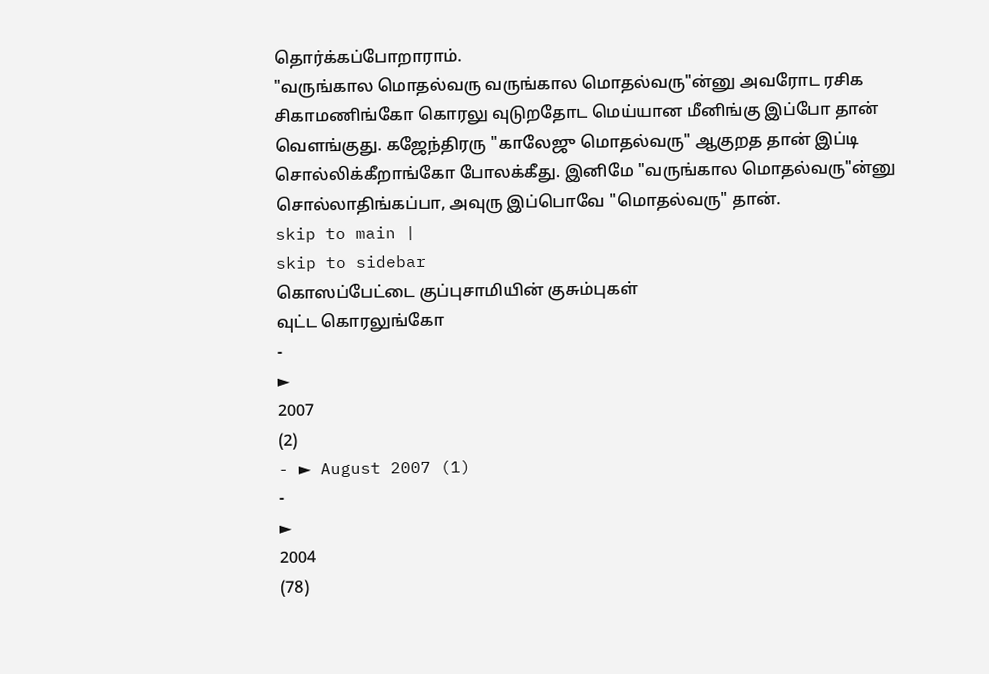தொர்க்கப்போறாராம்.
"வருங்கால மொதல்வரு வருங்கால மொதல்வரு"ன்னு அவரோட ரசிக சிகாமணிங்கோ கொரலு வுடுறதோட மெய்யான மீனிங்கு இப்போ தான் வெளங்குது. கஜேந்திரரு "காலேஜு மொதல்வரு" ஆகுறத தான் இப்டி சொல்லிக்கீறாங்கோ போலக்கீது. இனிமே "வருங்கால மொதல்வரு"ன்னு சொல்லாதிங்கப்பா, அவுரு இப்பொவே "மொதல்வரு" தான்.
skip to main |
skip to sidebar
கொஸப்பேட்டை குப்புசாமியின் குசும்புகள்
வுட்ட கொரலுங்கோ
-
►
2007
(2)
- ► August 2007 (1)
-
►
2004
(78)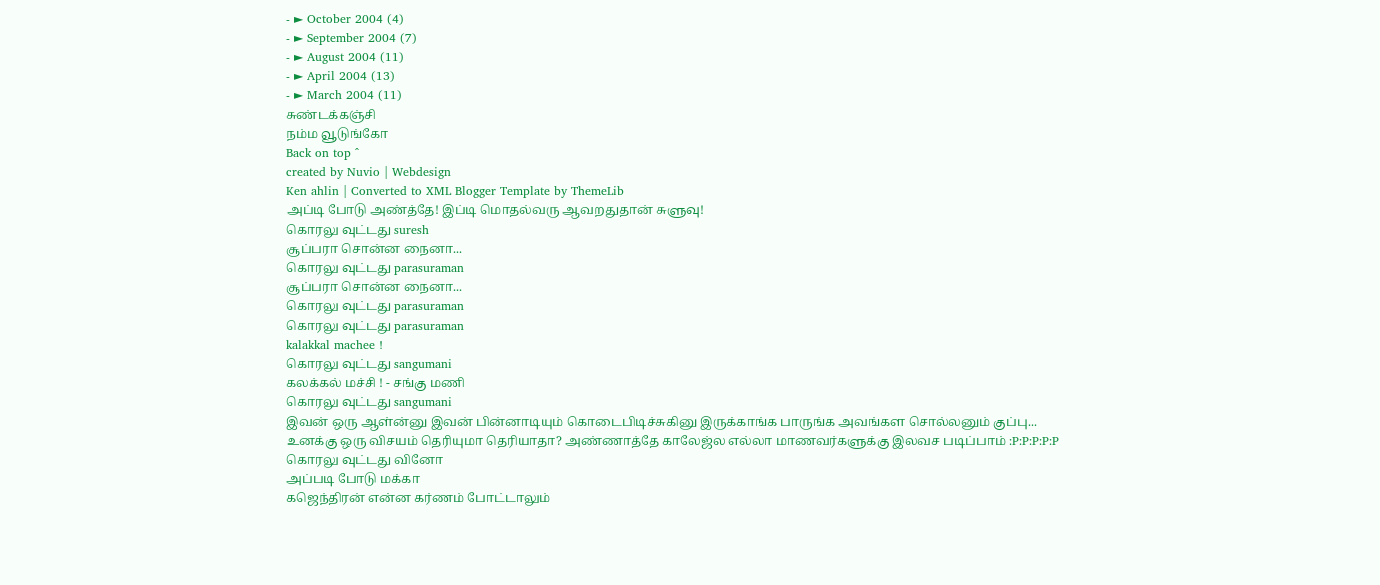- ► October 2004 (4)
- ► September 2004 (7)
- ► August 2004 (11)
- ► April 2004 (13)
- ► March 2004 (11)
சுண்டக்கஞ்சி
நம்ம வூடுங்கோ
Back on top ^
created by Nuvio | Webdesign
Ken ahlin | Converted to XML Blogger Template by ThemeLib
அப்டி போடு அண்த்தே! இப்டி மொதல்வரு ஆவறதுதான் சுளுவு!
கொரலு வுட்டது suresh
சூப்பரா சொன்ன நைனா...
கொரலு வுட்டது parasuraman
சூப்பரா சொன்ன நைனா...
கொரலு வுட்டது parasuraman
கொரலு வுட்டது parasuraman
kalakkal machee !
கொரலு வுட்டது sangumani
கலக்கல் மச்சி ! - சங்கு மணி
கொரலு வுட்டது sangumani
இவன் ஒரு ஆள்ன்னு இவன் பின்னாடியும் கொடைபிடிச்சுகினு இருக்காங்க பாருங்க அவங்கள சொல்லனும் குப்பு...
உனக்கு ஒரு விசயம் தெரியுமா தெரியாதா? அண்ணாத்தே காலேஜ்ல எல்லா மாணவர்களுக்கு இலவச படிப்பாம் :P:P:P:P:P
கொரலு வுட்டது வினோ
அப்படி போடு மக்கா
கஜெந்திரன் என்ன கர்ணம் போட்டாலும்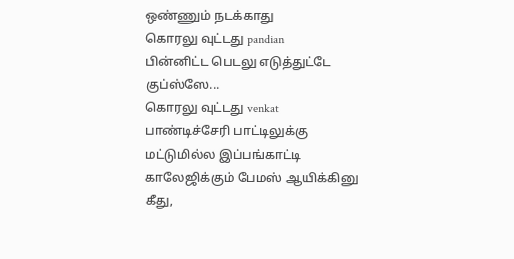ஒண்ணும் நடக்காது
கொரலு வுட்டது pandian
பின்னிட்ட பெடலு எடுத்துட்டே குப்ஸ்ஸே...
கொரலு வுட்டது venkat
பாண்டிச்சேரி பாட்டிலுக்கு மட்டுமில்ல இப்பங்காட்டி காலேஜிக்கும் பேமஸ் ஆயிக்கினு கீது,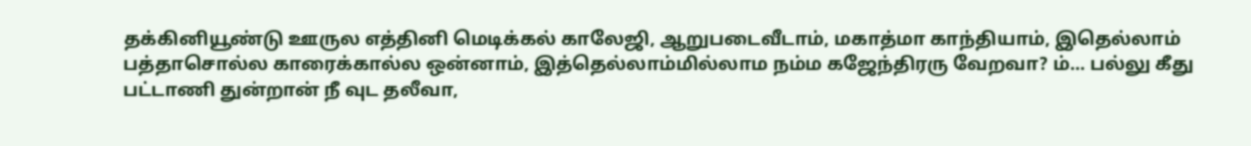தக்கினியூண்டு ஊருல எத்தினி மெடிக்கல் காலேஜி, ஆறுபடைவீடாம், மகாத்மா காந்தியாம், இதெல்லாம் பத்தாசொல்ல காரைக்கால்ல ஒன்னாம், இத்தெல்லாம்மில்லாம நம்ம கஜேந்திரரு வேறவா? ம்... பல்லு கீது பட்டாணி துன்றான் நீ வுட தலீவா,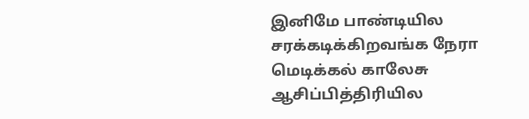இனிமே பாண்டியில சரக்கடிக்கிறவங்க நேரா மெடிக்கல் காலேசு ஆசிப்பித்திரியில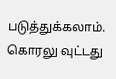படுத்துக்கலாம்.
கொரலு வுட்டது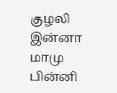குழலி
இன்னா மாமு பின்னி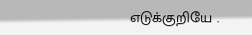எடுக்குறியே .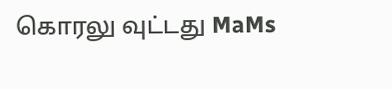கொரலு வுட்டது MaMs